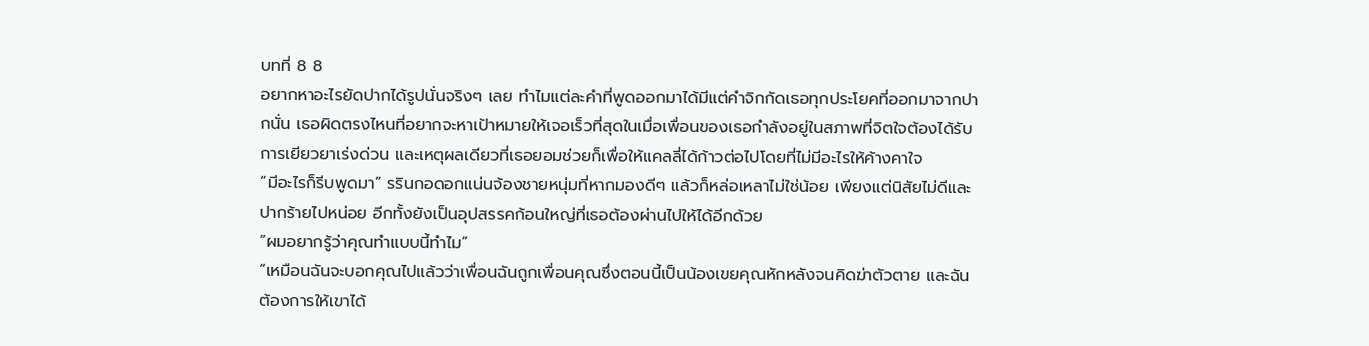บทที่ 8 8
อยากหาอะไรยัดปากได้รูปนั่นจริงๆ เลย ทำไมแต่ละคำที่พูดออกมาได้มีแต่คำจิกกัดเธอทุกประโยคที่ออกมาจากปากนั่น เธอผิดตรงไหนที่อยากจะหาเป้าหมายให้เจอเร็วที่สุดในเมื่อเพื่อนของเธอกำลังอยู่ในสภาพที่จิตใจต้องได้รับการเยียวยาเร่งด่วน และเหตุผลเดียวที่เธอยอมช่วยก็เพื่อให้แคลลี่ได้ก้าวต่อไปโดยที่ไม่มีอะไรให้ค้างคาใจ
“มีอะไรก็รีบพูดมา” รรินกอดอกแน่นจ้องชายหนุ่มที่หากมองดีๆ แล้วก็หล่อเหลาไม่ใช่น้อย เพียงแต่นิสัยไม่ดีและปากร้ายไปหน่อย อีกทั้งยังเป็นอุปสรรคก้อนใหญ่ที่เธอต้องผ่านไปให้ได้อีกด้วย
“ผมอยากรู้ว่าคุณทำแบบนี้ทำไม”
“เหมือนฉันจะบอกคุณไปแล้วว่าเพื่อนฉันถูกเพื่อนคุณซึ่งตอนนี้เป็นน้องเขยคุณหักหลังจนคิดฆ่าตัวตาย และฉันต้องการให้เขาได้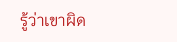รู้ว่าเขาผิด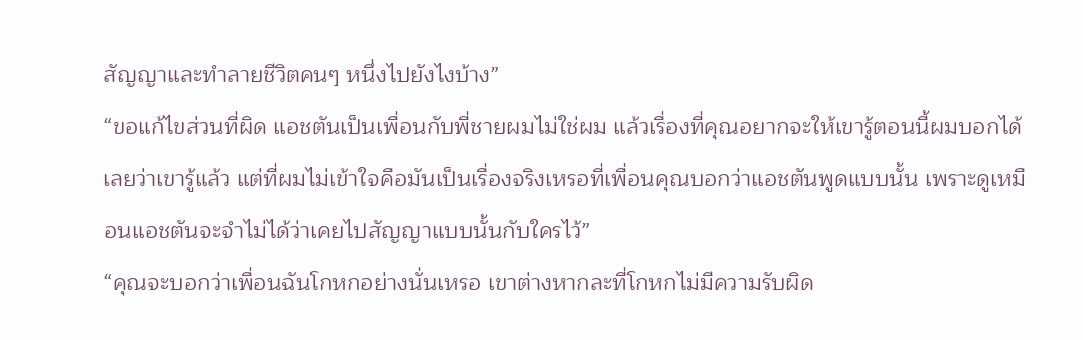สัญญาและทำลายชีวิตคนๆ หนึ่งไปยังไงบ้าง”
“ขอแก้ไขส่วนที่ผิด แอชตันเป็นเพื่อนกับพี่ชายผมไม่ใช่ผม แล้วเรื่องที่คุณอยากจะให้เขารู้ตอนนี้ผมบอกได้เลยว่าเขารู้แล้ว แต่ที่ผมไม่เข้าใจคือมันเป็นเรื่องจริงเหรอที่เพื่อนคุณบอกว่าแอชตันพูดแบบนั้น เพราะดูเหมือนแอชตันจะจำไม่ได้ว่าเคยไปสัญญาแบบนั้นกับใครไว้”
“คุณจะบอกว่าเพื่อนฉันโกหกอย่างนั่นเหรอ เขาต่างหากละที่โกหกไม่มีความรับผิด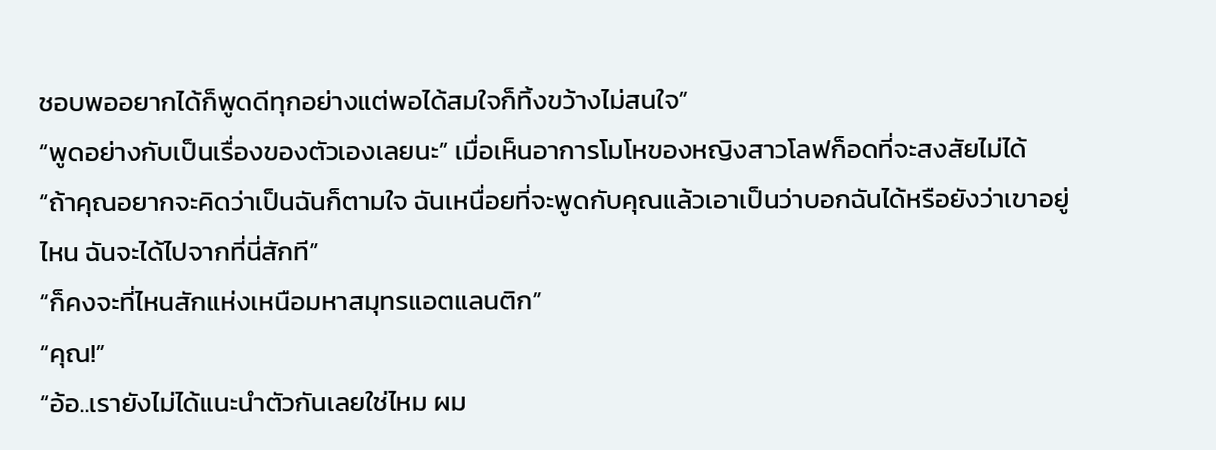ชอบพออยากได้ก็พูดดีทุกอย่างแต่พอได้สมใจก็ทิ้งขว้างไม่สนใจ”
“พูดอย่างกับเป็นเรื่องของตัวเองเลยนะ” เมื่อเห็นอาการโมโหของหญิงสาวโลฟก็อดที่จะสงสัยไม่ได้
“ถ้าคุณอยากจะคิดว่าเป็นฉันก็ตามใจ ฉันเหนื่อยที่จะพูดกับคุณแล้วเอาเป็นว่าบอกฉันได้หรือยังว่าเขาอยู่ไหน ฉันจะได้ไปจากที่นี่สักที”
“ก็คงจะที่ไหนสักแห่งเหนือมหาสมุทรแอตแลนติก”
“คุณ!”
“อ้อ..เรายังไม่ได้แนะนำตัวกันเลยใช่ไหม ผม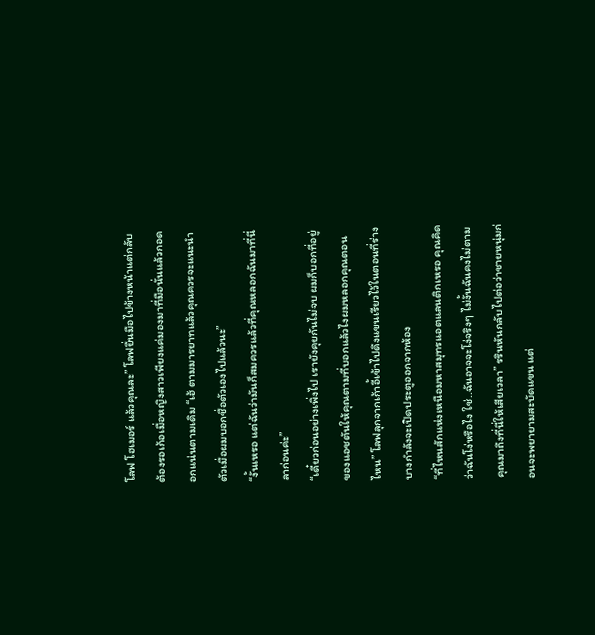โลฟ โฮเมอร์ แล้วคุณละ” โลฟยื่นมือไปข้างหน้าแต่กลับต้องรอเก้อเมื่อหญิงสาวเพียงแค่มองมาที่มือนั่นแล้วกอดอกแน่นตามเดิม “เฮ้ ตามมารยาทแล้วคุณควรจะแนะนำตัวเมื่อผมบอกชื่อตัวเองไปแล้วนะ”
“งั้นเหรอ แต่ฉันว่ามันก็สมควรแล้วที่คุณหลอกฉันมาที่นี่ ลาก่อนค่ะ”
“เดี๋ยวก่อนอย่างเพิ่งไป เรายังคุยกันไม่จบ ผมก็บอกที่อยู่ของแอชตันให้คุณตามที่บอกแล้วไงผมหลอกคุณตอนไหน” โลฟลุกจากเก้าอี้เข้าไปดึงแขนเรียวไว้ในตอนที่ร่างบางกำลังจะเปิดประตูออกจากห้อง
“ที่ไหนสักแห่งเหนือมหาสมุทรแอตแลนติกเหรอ คุณคิดว่าฉันโง่หรือไง ใช่..ฉันอาจจะโง่จริงๆ ไม่งั้นฉันคงไม่ตามคุณมาถึงที่นี่ให้เสียเวลา” รรินหันกลับไปต่อว่าชายหนุ่มก่อนจะพยายามสะบัดแขน แต่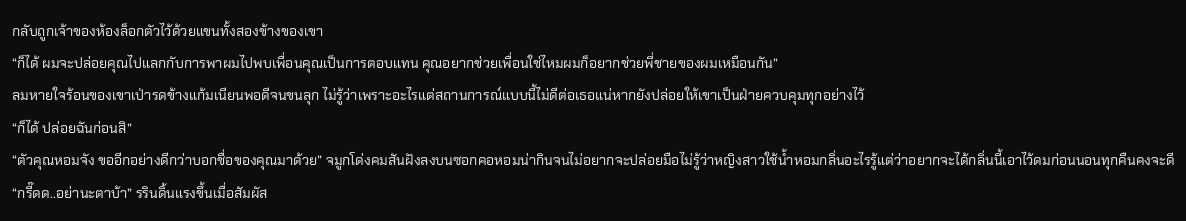กลับถูกเจ้าของห้องล็อกตัวไว้ด้วยแขนทั้งสองข้างของเขา
“ก็ได้ ผมจะปล่อยคุณไปแลกกับการพาผมไปพบเพื่อนคุณเป็นการตอบแทน คุณอยากช่วยเพื่อนใช่ไหมผมก็อยากช่วยพี่ชายของผมเหมือนกัน”
ลมหายใจร้อนของเขาเป่ารดข้างแก้มเนียนพอดีจนขนลุก ไม่รู้ว่าเพราะอะไรแต่สถานการณ์แบบนี้ไม่ดีต่อเธอแน่หากยังปล่อยให้เขาเป็นฝ่ายควบคุมทุกอย่างไว้
“ก็ได้ ปล่อยฉันก่อนสิ”
“ตัวคุณหอมจัง ขออีกอย่างดีกว่าบอกชื่อของคุณมาด้วย” จมูกโด่งคมสันฝังลงบนซอกคอหอมน่ากินจนไม่อยากจะปล่อยมือไม่รู้ว่าหญิงสาวใช้น้ำหอมกลิ่นอะไรรู้แต่ว่าอยากจะได้กลิ่นนี้เอาไว้ดมก่อนนอนทุกคืนคงจะดี
“กรี๊ดด..อย่านะตาบ้า” รรินดิ้นแรงขึ้นเมื่อสัมผัส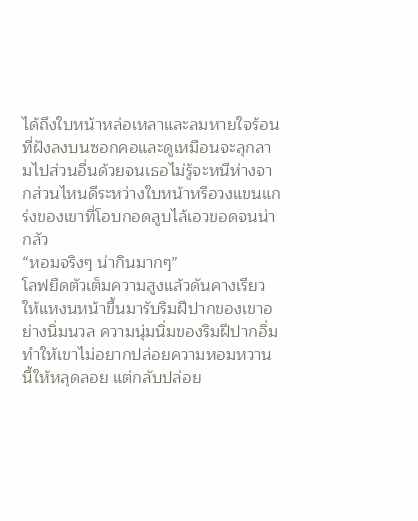ได้ถึงใบหน้าหล่อเหลาและลมหายใจร้อนที่ฝังลงบนซอกคอและดูเหมือนจะลุกลามไปส่วนอื่นด้วยจนเธอไม่รู้จะหนีห่างจากส่วนไหนดีระหว่างใบหน้าหรือวงแขนแกร่งของเขาที่โอบกอดลูบไล้เอวขอดจนน่ากลัว
“หอมจริงๆ น่ากินมากๆ”
โลฟยืดตัวเต็มความสูงแล้วดันคางเรียวให้แหงนหน้าขึ้นมารับริมฝีปากของเขาอย่างนิ่มนวล ความนุ่มนิ่มของริมฝีปากอิ่มทำให้เขาไม่อยากปล่อยความหอมหวานนี้ให้หลุดลอย แต่กลับปล่อย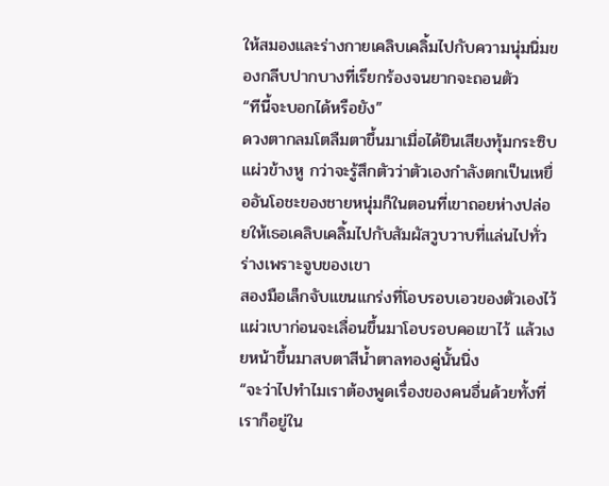ให้สมองและร่างกายเคลิบเคลิ้มไปกับความนุ่มนิ่มของกลีบปากบางที่เรียกร้องจนยากจะถอนตัว
“ทีนี้จะบอกได้หรือยัง”
ดวงตากลมโตลืมตาขึ้นมาเมื่อได้ยินเสียงทุ้มกระซิบแผ่วข้างหู กว่าจะรู้สึกตัวว่าตัวเองกำลังตกเป็นเหยื่ออันโอชะของชายหนุ่มก็ในตอนที่เขาถอยห่างปล่อยให้เธอเคลิบเคลิ้มไปกับสัมผัสวูบวาบที่แล่นไปทั่วร่างเพราะจูบของเขา
สองมือเล็กจับแขนแกร่งที่โอบรอบเอวของตัวเองไว้แผ่วเบาก่อนจะเลื่อนขึ้นมาโอบรอบคอเขาไว้ แล้วเงยหน้าขึ้นมาสบตาสีน้ำตาลทองคู่นั้นนิ่ง
“จะว่าไปทำไมเราต้องพูดเรื่องของคนอื่นด้วยทั้งที่เราก็อยู่ใน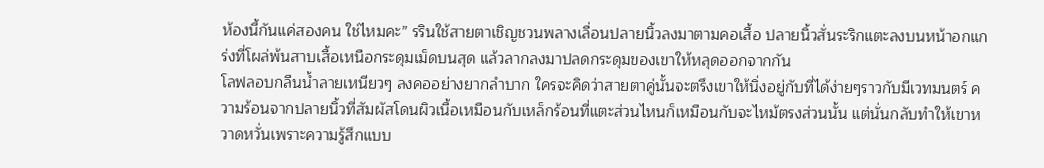ห้องนี้กันแค่สองคน ใช่ไหมคะ” รรินใช้สายตาเชิญชวนพลางเลื่อนปลายนิ้วลงมาตามคอเสื้อ ปลายนิ้วสั่นระริกแตะลงบนหน้าอกแกร่งที่โผล่พ้นสาบเสื้อเหนือกระดุมเม็ดบนสุด แล้วลากลงมาปลดกระดุมของเขาให้หลุดออกจากกัน
โลฟลอบกลืนน้ำลายเหนียวๆ ลงคออย่างยากลำบาก ใครจะคิดว่าสายตาคู่นั้นจะตรึงเขาให้นิ่งอยู่กับที่ได้ง่ายๆราวกับมีเวทมนตร์ ความร้อนจากปลายนิ้วที่สัมผัสโดนผิวเนื้อเหมือนกับเหล็กร้อนที่แตะส่วนไหนก็เหมือนกับจะไหม้ตรงส่วนนั้น แต่นั่นกลับทำให้เขาหวาดหวั่นเพราะความรู้สึกแบบ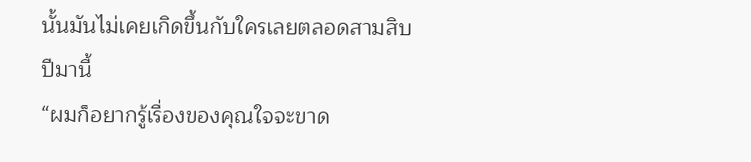นั้นมันไม่เคยเกิดขึ้นกับใครเลยตลอดสามสิบปีมานี้
“ผมก็อยากรู้เรื่องของคุณใจจะขาด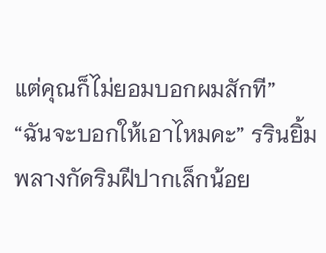แต่คุณก็ไม่ยอมบอกผมสักที”
“ฉันจะบอกให้เอาไหมคะ” รรินยิ้มพลางกัดริมฝีปากเล็กน้อย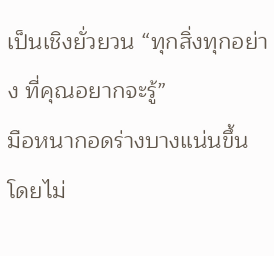เป็นเชิงยั่วยวน “ทุกสิ่งทุกอย่าง ที่คุณอยากจะรู้”
มือหนากอดร่างบางแน่นขึ้นโดยไม่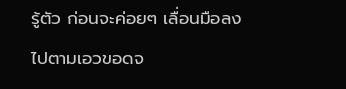รู้ตัว ก่อนจะค่อยๆ เลื่อนมือลงไปตามเอวขอดจ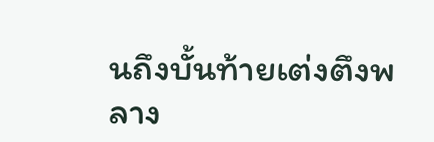นถึงบั้นท้ายเต่งตึงพลาง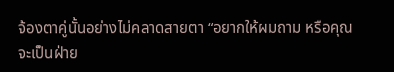จ้องตาคู่นั้นอย่างไม่คลาดสายตา “อยากให้ผมถาม หรือคุณจะเป็นฝ่าย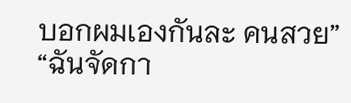บอกผมเองกันละ คนสวย”
“ฉันจัดกา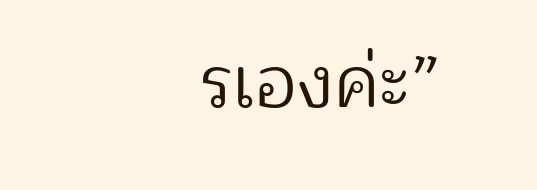รเองค่ะ”